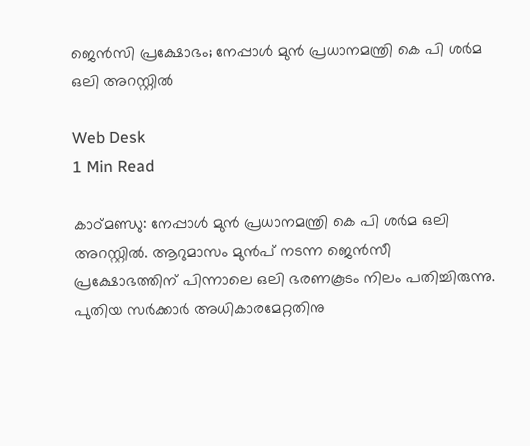ജെന്‍സി പ്രക്ഷോഭം; നേപ്പാള്‍ മുന്‍ പ്രധാനമന്ത്രി കെ പി ശര്‍മ ഒലി അറസ്റ്റില്‍

Web Desk
1 Min Read

കാഠ്മണ്ഡു: നേപ്പാള്‍ മുന്‍ പ്രധാനമന്ത്രി കെ പി ശര്‍മ ഒലി അറസ്റ്റില്‍. ആറുമാസം മുന്‍പ് നടന്ന ജെന്‍സീ പ്രക്ഷോഭത്തിന് പിന്നാലെ ഒലി ഭരണകൂടം നിലം പതിച്ചിരുന്നു. പുതിയ സര്‍ക്കാര്‍ അധികാരമേറ്റതിനു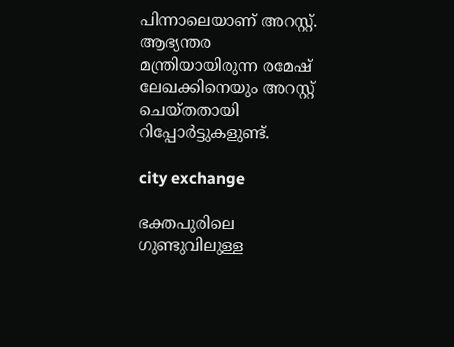പിന്നാലെയാണ് അറസ്റ്റ്. ആഭ്യന്തര മന്ത്രിയായിരുന്ന രമേഷ് ലേഖക്കിനെയും അറസ്റ്റ് ചെയ്തതായി റിപ്പോര്‍ട്ടുകളുണ്ട്.

city exchange

ഭക്തപുരിലെ ഗുണ്ടുവിലുള്ള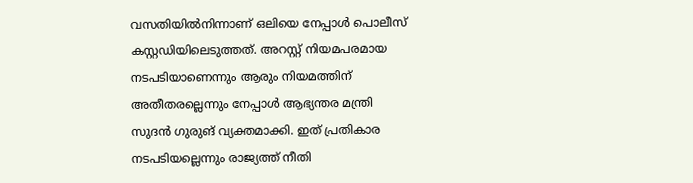വസതിയില്‍നിന്നാണ് ഒലിയെ നേപ്പാള്‍ പൊലീസ് കസ്റ്റഡിയിലെടുത്തത്. അറസ്റ്റ് നിയമപരമായ നടപടിയാണെന്നും ആരും നിയമത്തിന് അതീതരല്ലെന്നും നേപ്പാള്‍ ആഭ്യന്തര മന്ത്രി സുദന്‍ ഗുരുങ് വ്യക്തമാക്കി. ഇത് പ്രതികാര നടപടിയല്ലെന്നും രാജ്യത്ത് നീതി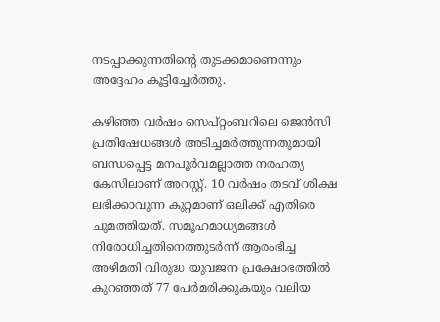നടപ്പാക്കുന്നതിന്റെ തുടക്കമാണെന്നും അദ്ദേഹം കൂട്ടിച്ചേര്‍ത്തു.

കഴിഞ്ഞ വര്‍ഷം സെപ്റ്റംബറിലെ ജെന്‍സി പ്രതിഷേധങ്ങള്‍ അടിച്ചമര്‍ത്തുന്നതുമായി ബന്ധപ്പെട്ട മനപൂര്‍വമല്ലാത്ത നരഹത്യ കേസിലാണ് അറസ്റ്റ്. 10 വര്‍ഷം തടവ് ശിക്ഷ ലഭിക്കാവുന്ന കുറ്റമാണ് ഒലിക്ക് എതിരെ ചുമത്തിയത്. സമൂഹമാധ്യമങ്ങള്‍ നിരോധിച്ചതിനെത്തുടര്‍ന്ന് ആരംഭിച്ച അഴിമതി വിരുദ്ധ യുവജന പ്രക്ഷോഭത്തില്‍ കുറഞ്ഞത് 77 പേര്‍മരിക്കുകയും വലിയ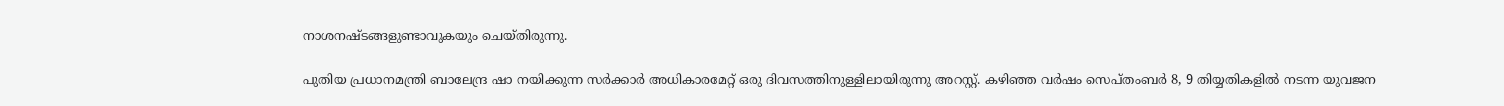നാശനഷ്ടങ്ങളുണ്ടാവുകയും ചെയ്തിരുന്നു.

പുതിയ പ്രധാനമന്ത്രി ബാലേന്ദ്ര ഷാ നയിക്കുന്ന സര്‍ക്കാര്‍ അധികാരമേറ്റ് ഒരു ദിവസത്തിനുള്ളിലായിരുന്നു അറസ്റ്റ്. കഴിഞ്ഞ വര്‍ഷം സെപ്തംബര്‍ 8, 9 തിയ്യതികളില്‍ നടന്ന യുവജന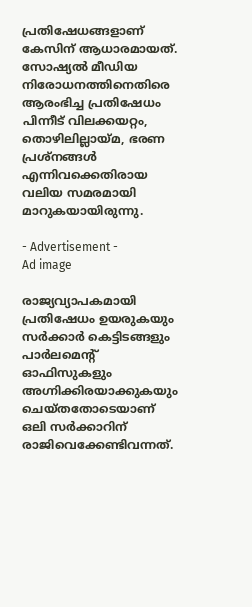പ്രതിഷേധങ്ങളാണ് കേസിന് ആധാരമായത്. സോഷ്യല്‍ മീഡിയ നിരോധനത്തിനെതിരെ ആരംഭിച്ച പ്രതിഷേധം പിന്നീട് വിലക്കയറ്റം, തൊഴിലില്ലായ്മ, ഭരണ പ്രശ്നങ്ങള്‍ എന്നിവക്കെതിരായ വലിയ സമരമായി മാറുകയായിരുന്നു.

- Advertisement -
Ad image

രാജ്യവ്യാപകമായി പ്രതിഷേധം ഉയരുകയും സര്‍ക്കാര്‍ കെട്ടിടങ്ങളും പാര്‍ലമെന്റ് ഓഫിസുകളും അഗ്നിക്കിരയാക്കുകയും ചെയ്തതോടെയാണ് ഒലി സര്‍ക്കാറിന് രാജിവെക്കേണ്ടിവന്നത്.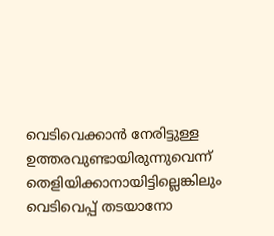വെടിവെക്കാന്‍ നേരിട്ടുള്ള ഉത്തരവുണ്ടായിരുന്നുവെന്ന് തെളിയിക്കാനായിട്ടില്ലെങ്കിലും വെടിവെപ്പ് തടയാനോ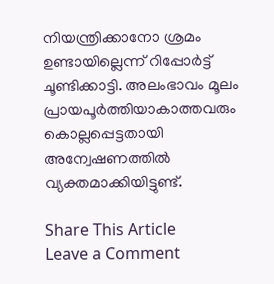നിയന്ത്രിക്കാനോ ശ്രമം ഉണ്ടായില്ലെന്ന് റിപ്പോര്‍ട്ട് ചൂണ്ടിക്കാട്ടി. അലംഭാവം മൂലം പ്രായപൂര്‍ത്തിയാകാത്തവരും കൊല്ലപ്പെട്ടതായി അന്വേഷണത്തില്‍ വ്യക്തമാക്കിയിട്ടുണ്ട്.

Share This Article
Leave a Comment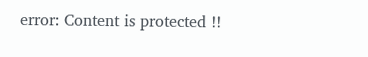error: Content is protected !!